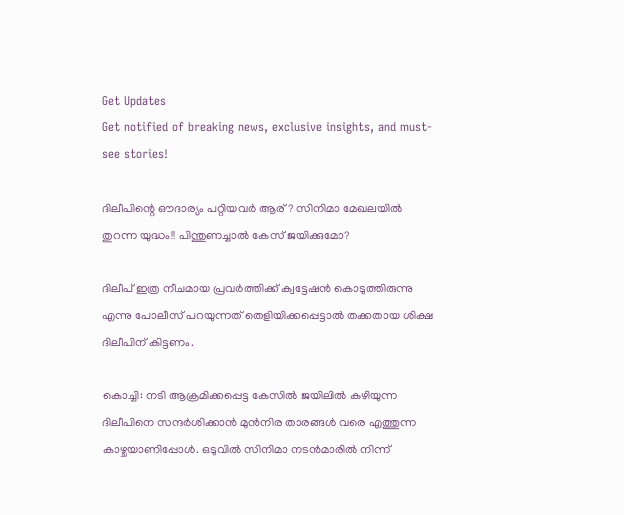Get Updates
Get notified of breaking news, exclusive insights, and must-see stories!

ദിലീപിന്റെ ഔദാര്യം പറ്റിയവര്‍ ആര്? സിനിമാ മേഖലയില്‍ തുറന്ന യുദ്ധം!! പിന്തുണച്ചാല്‍ കേസ് ജയിക്കുമോ?

ദിലീപ് ഇത്ര നീചമായ പ്രവര്‍ത്തിക്ക് ക്വട്ടേഷന്‍ കൊടുത്തിരുന്നു എന്നു പോലീസ് പറയുന്നത് തെളിയിക്കപ്പെട്ടാല്‍ തക്കതായ ശിക്ഷ ദിലീപിന് കിട്ടണം.

കൊച്ചി: നടി ആക്രമിക്കപ്പെട്ട കേസില്‍ ജയിലില്‍ കഴിയുന്ന ദിലീപിനെ സന്ദര്‍ശിക്കാന്‍ മുന്‍നിര താരങ്ങള്‍ വരെ എത്തുന്ന കാഴ്ചയാണിപ്പോള്‍. ഒടുവില്‍ സിനിമാ നടന്‍മാരില്‍ നിന്ന്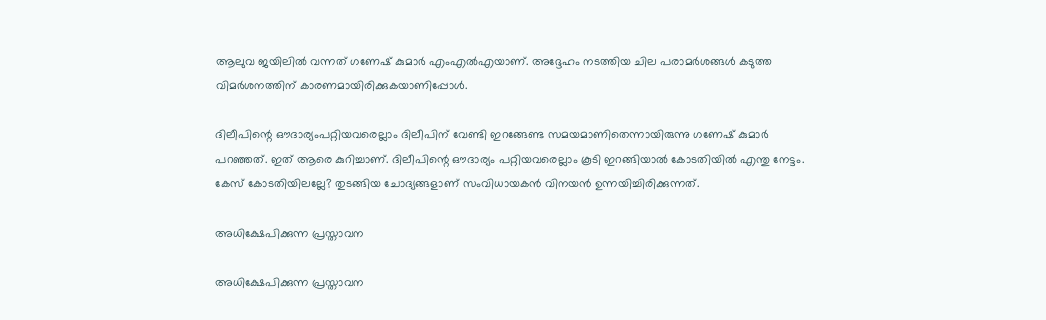ആലുവ ജയിലില്‍ വന്നത് ഗണേഷ് കുമാര്‍ എംഎല്‍എയാണ്. അദ്ദേഹം നടത്തിയ ചില പരാമര്‍ശങ്ങള്‍ കടുത്ത വിമര്‍ശനത്തിന് കാരണമായിരിക്കുകയാണിപ്പോള്‍.

ദിലീപിന്റെ ഔദാര്യംപറ്റിയവരെല്ലാം ദിലീപിന് വേണ്ടി ഇറങ്ങേണ്ട സമയമാണിതെന്നായിരുന്നു ഗണേഷ് കുമാര്‍ പറഞ്ഞത്. ഇത് ആരെ കുറിച്ചാണ്. ദിലീപിന്റെ ഔദാര്യം പറ്റിയവരെല്ലാം കൂടി ഇറങ്ങിയാല്‍ കോടതിയില്‍ എന്തു നേട്ടം. കേസ് കോടതിയിലല്ലേ? തുടങ്ങിയ ചോദ്യങ്ങളാണ് സംവിധായകന്‍ വിനയന്‍ ഉന്നയിച്ചിരിക്കുന്നത്.

അധിക്ഷേപിക്കുന്ന പ്രസ്താവന

അധിക്ഷേപിക്കുന്ന പ്രസ്താവന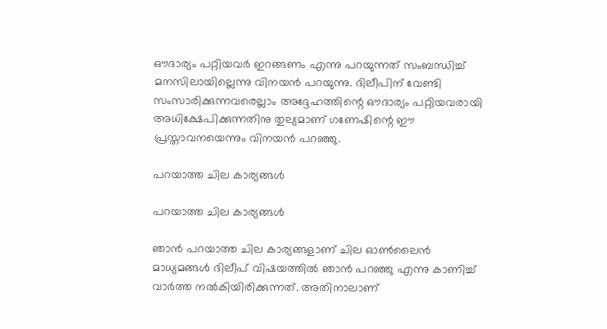ഔദാര്യം പറ്റിയവര്‍ ഇറങ്ങണം എന്നു പറയുന്നത് സംബന്ധിച്ച് മനസിലായില്ലെന്നു വിനയന്‍ പറയുന്നു. ദിലീപിന് വേണ്ടി സംസാരിക്കുന്നവരെല്ലാം അദ്ദേഹത്തിന്റെ ഔദാര്യം പറ്റിയവരായി അധിക്ഷേപിക്കുന്നതിനു തുല്യമാണ് ഗണേഷിന്റെ ഈ പ്രസ്താവനയെന്നും വിനയന്‍ പറഞ്ഞു.

പറയാത്ത ചില കാര്യങ്ങള്‍

പറയാത്ത ചില കാര്യങ്ങള്‍

ഞാന്‍ പറയാത്ത ചില കാര്യങ്ങളാണ് ചില ഓണ്‍ലൈന്‍ മാധ്യമങ്ങള്‍ ദിലീപ് വിഷയത്തില്‍ ഞാന്‍ പറഞ്ഞു എന്നു കാണിച്ച് വാര്‍ത്ത നല്‍കിയിരിക്കുന്നത്. അതിനാലാണ്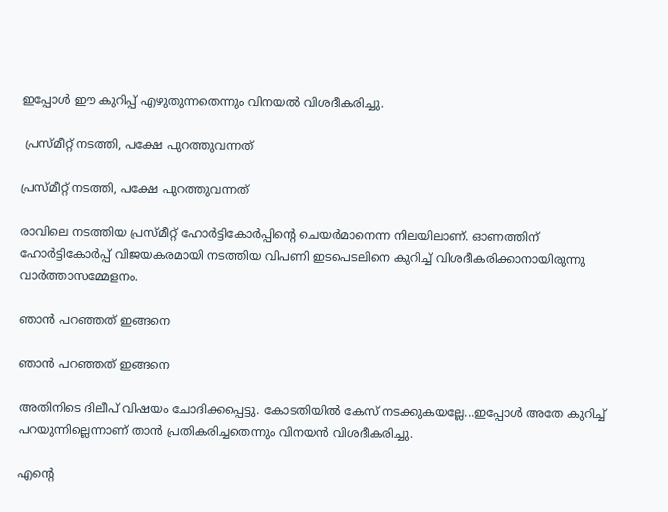ഇപ്പോള്‍ ഈ കുറിപ്പ് എഴുതുന്നതെന്നും വിനയല്‍ വിശദീകരിച്ചു.

 പ്രസ്മീറ്റ് നടത്തി, പക്ഷേ പുറത്തുവന്നത്

പ്രസ്മീറ്റ് നടത്തി, പക്ഷേ പുറത്തുവന്നത്

രാവിലെ നടത്തിയ പ്രസ്മീറ്റ് ഹോര്‍ട്ടികോര്‍പ്പിന്റെ ചെയര്‍മാനെന്ന നിലയിലാണ്. ഓണത്തിന് ഹോര്‍ട്ടികോര്‍പ്പ് വിജയകരമായി നടത്തിയ വിപണി ഇടപെടലിനെ കുറിച്ച് വിശദീകരിക്കാനായിരുന്നു വാര്‍ത്താസമ്മേളനം.

ഞാന്‍ പറഞ്ഞത് ഇങ്ങനെ

ഞാന്‍ പറഞ്ഞത് ഇങ്ങനെ

അതിനിടെ ദിലീപ് വിഷയം ചോദിക്കപ്പെട്ടു. കോടതിയില്‍ കേസ് നടക്കുകയല്ലേ...ഇപ്പോള്‍ അതേ കുറിച്ച് പറയുന്നില്ലെന്നാണ് താന്‍ പ്രതികരിച്ചതെന്നും വിനയന്‍ വിശദീകരിച്ചു.

എന്റെ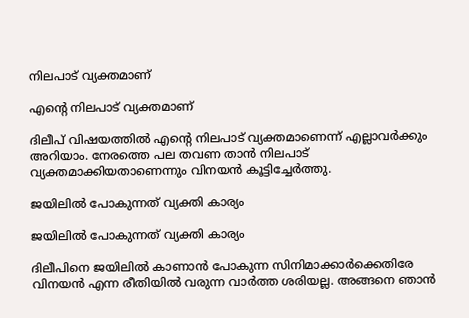നിലപാട് വ്യക്തമാണ്

എന്റെ നിലപാട് വ്യക്തമാണ്

ദിലീപ് വിഷയത്തില്‍ എന്റെ നിലപാട് വ്യക്തമാണെന്ന് എല്ലാവര്‍ക്കും അറിയാം. നേരത്തെ പല തവണ താന്‍ നിലപാട് വ്യക്തമാക്കിയതാണെന്നും വിനയന്‍ കൂട്ടിച്ചേര്‍ത്തു.

ജയിലില്‍ പോകുന്നത് വ്യക്തി കാര്യം

ജയിലില്‍ പോകുന്നത് വ്യക്തി കാര്യം

ദിലീപിനെ ജയിലില്‍ കാണാന്‍ പോകുന്ന സിനിമാക്കാര്‍ക്കെതിരേ വിനയന്‍ എന്ന രീതിയില്‍ വരുന്ന വാര്‍ത്ത ശരിയല്ല. അങ്ങനെ ഞാന്‍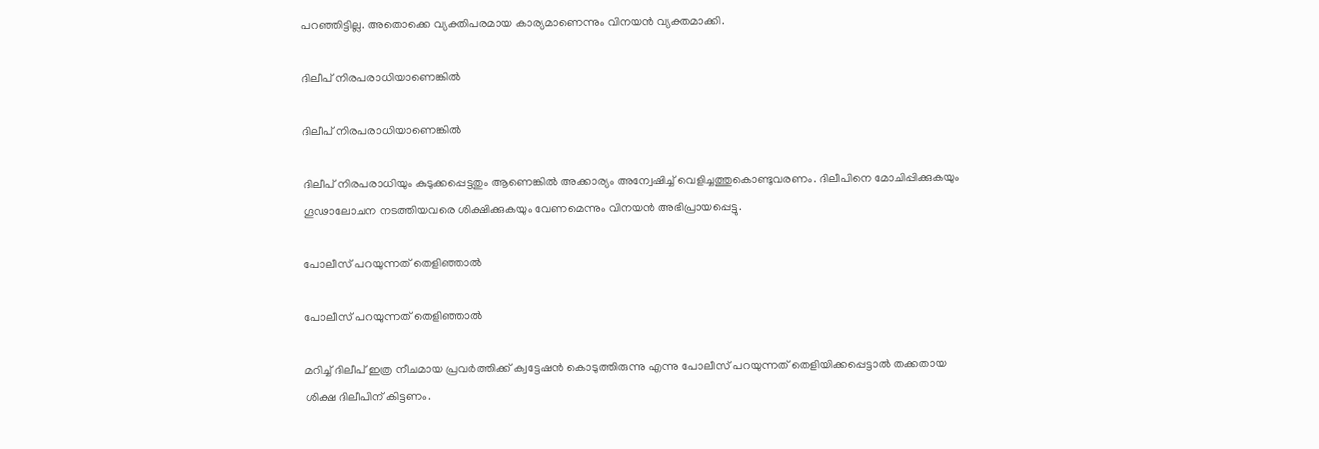പറഞ്ഞിട്ടില്ല. അതൊക്കെ വ്യക്തിപരമായ കാര്യമാണെന്നും വിനയന്‍ വ്യക്തമാക്കി.

ദിലീപ് നിരപരാധിയാണെങ്കില്‍

ദിലീപ് നിരപരാധിയാണെങ്കില്‍

ദിലീപ് നിരപരാധിയും കുടുക്കപ്പെട്ടതും ആണെങ്കില്‍ അക്കാര്യം അന്വേഷിച്ച് വെളിച്ചത്തുകൊണ്ടുവരണം. ദിലീപിനെ മോചിപ്പിക്കുകയും ഗൂഢാലോചന നടത്തിയവരെ ശിക്ഷിക്കുകയും വേണമെന്നും വിനയന്‍ അഭിപ്രായപ്പെട്ടു.

പോലീസ് പറയുന്നത് തെളിഞ്ഞാല്‍

പോലീസ് പറയുന്നത് തെളിഞ്ഞാല്‍

മറിച്ച് ദിലീപ് ഇത്ര നീചമായ പ്രവര്‍ത്തിക്ക് ക്വട്ടേഷന്‍ കൊടുത്തിരുന്നു എന്നു പോലീസ് പറയുന്നത് തെളിയിക്കപ്പെട്ടാല്‍ തക്കതായ ശിക്ഷ ദിലീപിന് കിട്ടണം.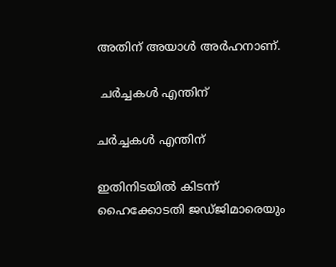അതിന് അയാള്‍ അര്‍ഹനാണ്.

 ചര്‍ച്ചകള്‍ എന്തിന്

ചര്‍ച്ചകള്‍ എന്തിന്

ഇതിനിടയില്‍ കിടന്ന് ഹൈക്കോടതി ജഡ്ജിമാരെയും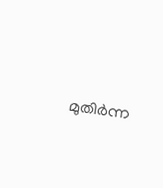മുതിര്‍ന്ന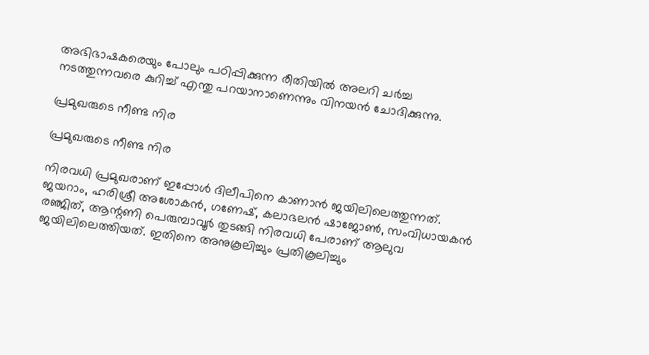അഭിഭാഷകരെയും പോലും പഠിപ്പിക്കുന്ന രീതിയില്‍ അലറി ചര്‍ച്ച നടത്തുന്നവരെ കുറിച്ച് എന്തു പറയാനാണെന്നും വിനയന്‍ ചോദിക്കുന്നു.

പ്രമുഖരുടെ നീണ്ട നിര

പ്രമുഖരുടെ നീണ്ട നിര

നിരവധി പ്രമുഖരാണ് ഇപ്പോള്‍ ദിലീപിനെ കാണാന്‍ ജയിലിലെത്തുന്നത്. ജയറാം, ഹരിശ്രീ അശോകന്‍, ഗണേഷ്, കലാഭലന്‍ ഷാജോണ്‍, സംവിധായകന്‍ രഞ്ജിത്, ആന്റണി പെരുമ്പാവൂര്‍ തുടങ്ങി നിരവധി പേരാണ് ആലുവ ജയിലിലെത്തിയത്. ഇതിനെ അനുകൂലിച്ചും പ്രതികൂലിച്ചും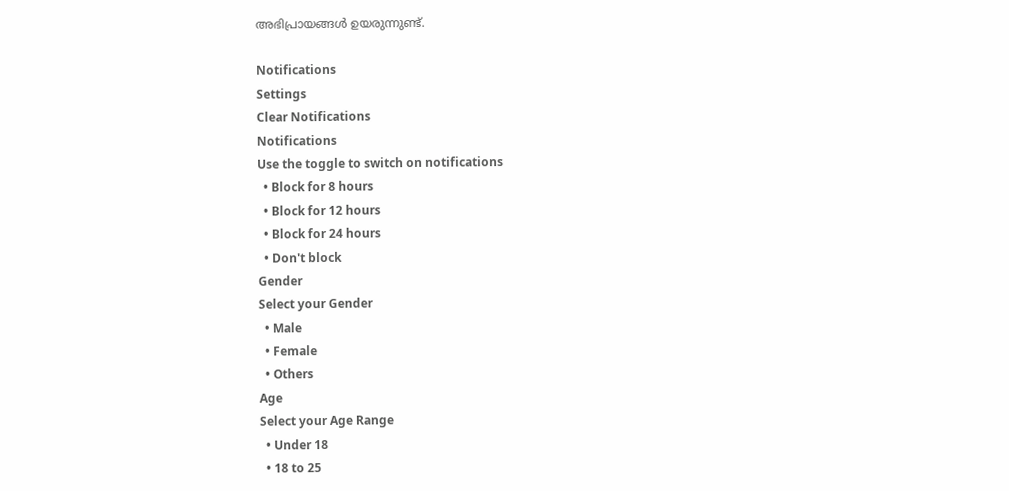അഭിപ്രായങ്ങള്‍ ഉയരുന്നുണ്ട്.

Notifications
Settings
Clear Notifications
Notifications
Use the toggle to switch on notifications
  • Block for 8 hours
  • Block for 12 hours
  • Block for 24 hours
  • Don't block
Gender
Select your Gender
  • Male
  • Female
  • Others
Age
Select your Age Range
  • Under 18
  • 18 to 25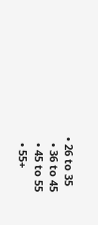• 26 to 35
  • 36 to 45
  • 45 to 55
  • 55+